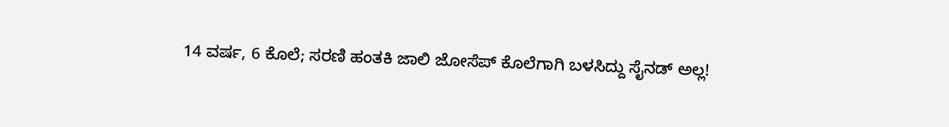14 ವರ್ಷ, 6 ಕೊಲೆ; ಸರಣಿ ಹಂತಕಿ ಜಾಲಿ ಜೋಸೆಪ್ ಕೊಲೆಗಾಗಿ ಬಳಸಿದ್ದು ಸೈನಡ್ ಅಲ್ಲ!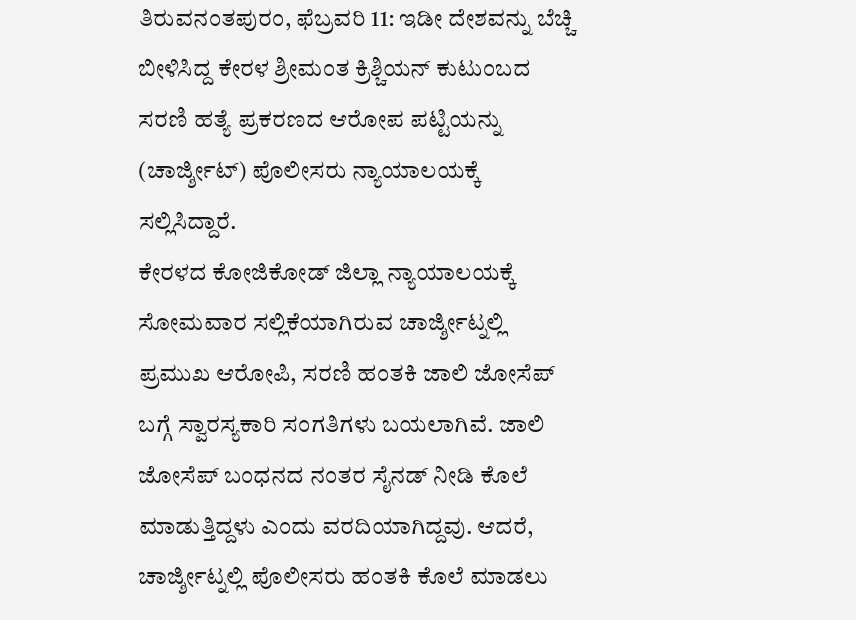ತಿರುವನಂತಪುರಂ, ಫೆಬ್ರವರಿ 11: ಇಡೀ ದೇಶವನ್ನು ಬೆಚ್ಚಿ ಬೀಳಿಸಿದ್ದ ಕೇರಳ ಶ್ರೀಮಂತ ಕ್ರಿಶ್ಚಿಯನ್ ಕುಟುಂಬದ ಸರಣಿ ಹತ್ಯೆ ಪ್ರಕರಣದ ಆರೋಪ ಪಟ್ಟಿಯನ್ನು (ಚಾರ್ಜ್ಶೀಟ್) ಪೊಲೀಸರು ನ್ಯಾಯಾಲಯಕ್ಕೆ ಸಲ್ಲಿಸಿದ್ದಾರೆ.
ಕೇರಳದ ಕೋಜಿಕೋಡ್ ಜಿಲ್ಲಾ ನ್ಯಾಯಾಲಯಕ್ಕೆ ಸೋಮವಾರ ಸಲ್ಲಿಕೆಯಾಗಿರುವ ಚಾರ್ಜ್ಶೀಟ್ನಲ್ಲಿ ಪ್ರಮುಖ ಆರೋಪಿ, ಸರಣಿ ಹಂತಕಿ ಜಾಲಿ ಜೋಸೆಪ್ ಬಗ್ಗೆ ಸ್ವಾರಸ್ಯಕಾರಿ ಸಂಗತಿಗಳು ಬಯಲಾಗಿವೆ. ಜಾಲಿ ಜೋಸೆಪ್ ಬಂಧನದ ನಂತರ ಸೈನಡ್ ನೀಡಿ ಕೊಲೆ ಮಾಡುತ್ತಿದ್ದಳು ಎಂದು ವರದಿಯಾಗಿದ್ದವು. ಆದರೆ, ಚಾರ್ಜ್ಶೀಟ್ನಲ್ಲಿ ಪೊಲೀಸರು ಹಂತಕಿ ಕೊಲೆ ಮಾಡಲು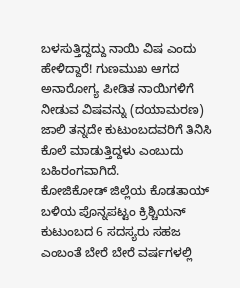ಬಳಸುತ್ತಿದ್ದದ್ದು ನಾಯಿ ವಿಷ ಎಂದು ಹೇಳಿದ್ದಾರೆ! ಗುಣಮುಖ ಆಗದ ಅನಾರೋಗ್ಯ ಪೀಡಿತ ನಾಯಿಗಳಿಗೆ ನೀಡುವ ವಿಷವನ್ನು (ದಯಾಮರಣ) ಜಾಲಿ ತನ್ನದೇ ಕುಟುಂಬದವರಿಗೆ ತಿನಿಸಿ ಕೊಲೆ ಮಾಡುತ್ತಿದ್ದಳು ಎಂಬುದು ಬಹಿರಂಗವಾಗಿದೆ.
ಕೋಜಿಕೋಡ್ ಜಿಲ್ಲೆಯ ಕೊಡತಾಯ್ ಬಳಿಯ ಪೊನ್ನಪಟ್ಟಂ ಕ್ರಿಶ್ಚಿಯನ್ ಕುಟುಂಬದ 6 ಸದಸ್ಯರು ಸಹಜ ಎಂಬಂತೆ ಬೇರೆ ಬೇರೆ ವರ್ಷಗಳಲ್ಲಿ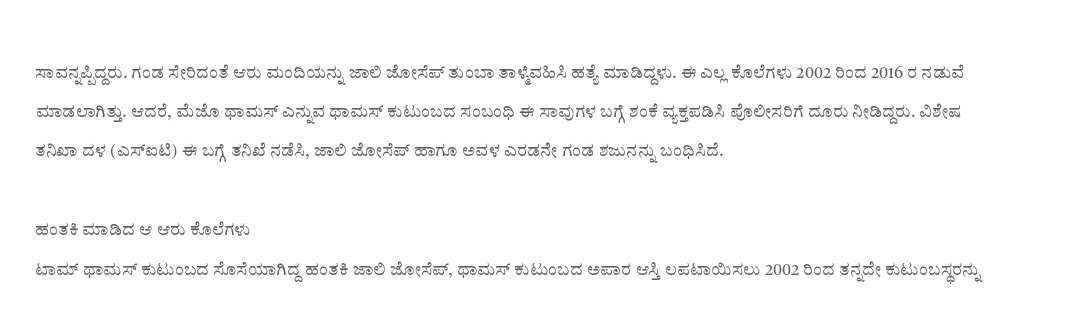ಸಾವನ್ನಪ್ಪಿದ್ದರು. ಗಂಡ ಸೇರಿದಂತೆ ಆರು ಮಂದಿಯನ್ನು ಜಾಲಿ ಜೋಸೆಪ್ ತುಂಬಾ ತಾಳ್ಮೆವಹಿಸಿ ಹತ್ಯೆ ಮಾಡಿದ್ದಳು. ಈ ಎಲ್ಲ ಕೊಲೆಗಳು 2002 ರಿಂದ 2016 ರ ನಡುವೆ ಮಾಡಲಾಗಿತ್ತು. ಆದರೆ, ಮೆಜೊ ಥಾಮಸ್ ಎನ್ನುವ ಥಾಮಸ್ ಕುಟುಂಬದ ಸಂಬಂಧಿ ಈ ಸಾವುಗಳ ಬಗ್ಗೆ ಶಂಕೆ ವ್ಯಕ್ತಪಡಿಸಿ ಪೊಲೀಸರಿಗೆ ದೂರು ನೀಡಿದ್ದರು. ವಿಶೇಷ ತನಿಖಾ ದಳ (ಎಸ್ಐಟಿ) ಈ ಬಗ್ಗೆ ತನಿಖೆ ನಡೆಸಿ, ಜಾಲಿ ಜೋಸೆಪ್ ಹಾಗೂ ಅವಳ ಎರಡನೇ ಗಂಡ ಶಜುನನ್ನು ಬಂಧಿಸಿದೆ.

ಹಂತಕಿ ಮಾಡಿದ ಆ ಆರು ಕೊಲೆಗಳು
ಟಾಮ್ ಥಾಮಸ್ ಕುಟುಂಬದ ಸೊಸೆಯಾಗಿದ್ದ ಹಂತಕಿ ಜಾಲಿ ಜೋಸೆಪ್, ಥಾಮಸ್ ಕುಟುಂಬದ ಅಪಾರ ಆಸ್ತಿ ಲಪಟಾಯಿಸಲು 2002 ರಿಂದ ತನ್ನದೇ ಕುಟುಂಬಸ್ಥರನ್ನು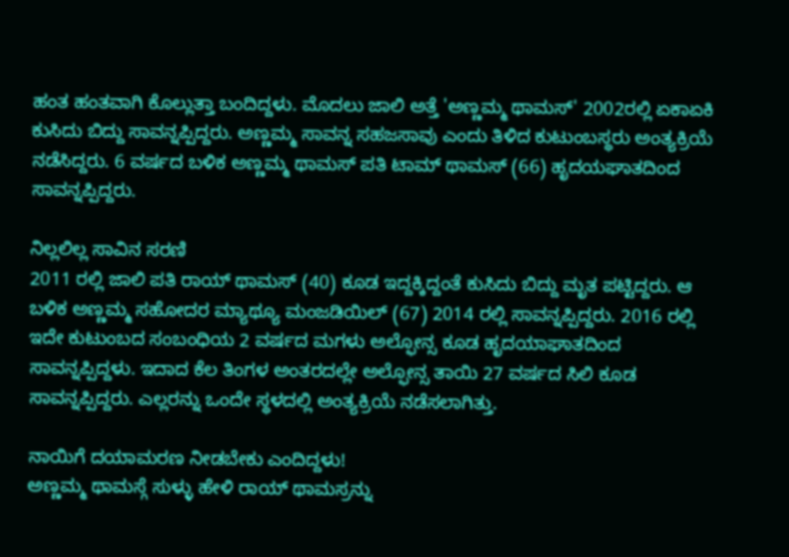ಹಂತ ಹಂತವಾಗಿ ಕೊಲ್ಲುತ್ತಾ ಬಂದಿದ್ದಳು. ಮೊದಲು ಜಾಲಿ ಅತ್ತೆ 'ಅಣ್ಣಮ್ಮ ಥಾಮಸ್' 2002ರಲ್ಲಿ ಏಕಾಏಕಿ ಕುಸಿದು ಬಿದ್ದು ಸಾವನ್ನಪ್ಪಿದ್ದರು. ಅಣ್ಣಮ್ಮ ಸಾವನ್ನ ಸಹಜಸಾವು ಎಂದು ತಿಳಿದ ಕುಟುಂಬಸ್ಥರು ಅಂತ್ಯಕ್ರಿಯೆ ನಡೆಸಿದ್ದರು. 6 ವರ್ಷದ ಬಳಿಕ ಅಣ್ಣಮ್ಮ ಥಾಮಸ್ ಪತಿ ಟಾಮ್ ಥಾಮಸ್ (66) ಹೃದಯಘಾತದಿಂದ ಸಾವನ್ನಪ್ಪಿದ್ದರು.

ನಿಲ್ಲಲಿಲ್ಲ ಸಾವಿನ ಸರಣಿ
2011 ರಲ್ಲಿ ಜಾಲಿ ಪತಿ ರಾಯ್ ಥಾಮಸ್ (40) ಕೂಡ ಇದ್ದಕ್ಕಿದ್ದಂತೆ ಕುಸಿದು ಬಿದ್ದು ಮೃತ ಪಟ್ಟಿದ್ದರು. ಆ ಬಳಿಕ ಅಣ್ಣಮ್ಮ ಸಹೋದರ ಮ್ಯಾಥ್ಯೂ ಮಂಜಡಿಯಿಲ್ (67) 2014 ರಲ್ಲಿ ಸಾವನ್ನಪ್ಪಿದ್ದರು. 2016 ರಲ್ಲಿ ಇದೇ ಕುಟುಂಬದ ಸಂಬಂಧಿಯ 2 ವರ್ಷದ ಮಗಳು ಅಲ್ಫೋನ್ಸ ಕೂಡ ಹೃದಯಾಘಾತದಿಂದ ಸಾವನ್ನಪ್ಪಿದ್ದಳು. ಇದಾದ ಕೆಲ ತಿಂಗಳ ಅಂತರದಲ್ಲೇ ಅಲ್ಫೋನ್ಸ ತಾಯಿ 27 ವರ್ಷದ ಸಿಲಿ ಕೂಡ ಸಾವನ್ನಪ್ಪಿದ್ದರು. ಎಲ್ಲರನ್ನು ಒಂದೇ ಸ್ಥಳದಲ್ಲಿ ಅಂತ್ಯಕ್ರಿಯೆ ನಡೆಸಲಾಗಿತ್ತು.

ನಾಯಿಗೆ ದಯಾಮರಣ ನೀಡಬೇಕು ಎಂದಿದ್ದಳು!
ಅಣ್ಣಮ್ಮ ಥಾಮಸ್ಗೆ ಸುಳ್ಳು ಹೇಳಿ ರಾಯ್ ಥಾಮಸ್ರನ್ನು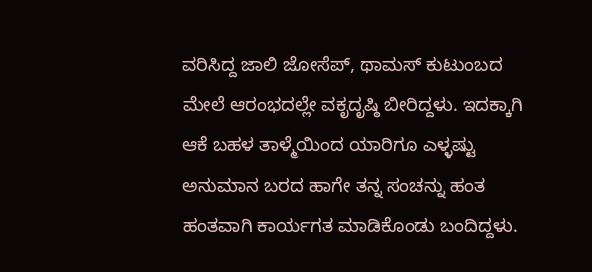ವರಿಸಿದ್ದ ಜಾಲಿ ಜೋಸೆಪ್, ಥಾಮಸ್ ಕುಟುಂಬದ ಮೇಲೆ ಆರಂಭದಲ್ಲೇ ವಕೃದೃಷ್ಠಿ ಬೀರಿದ್ದಳು. ಇದಕ್ಕಾಗಿ ಆಕೆ ಬಹಳ ತಾಳ್ಮೆಯಿಂದ ಯಾರಿಗೂ ಎಳ್ಳಷ್ಟು ಅನುಮಾನ ಬರದ ಹಾಗೇ ತನ್ನ ಸಂಚನ್ನು ಹಂತ ಹಂತವಾಗಿ ಕಾರ್ಯಗತ ಮಾಡಿಕೊಂಡು ಬಂದಿದ್ದಳು.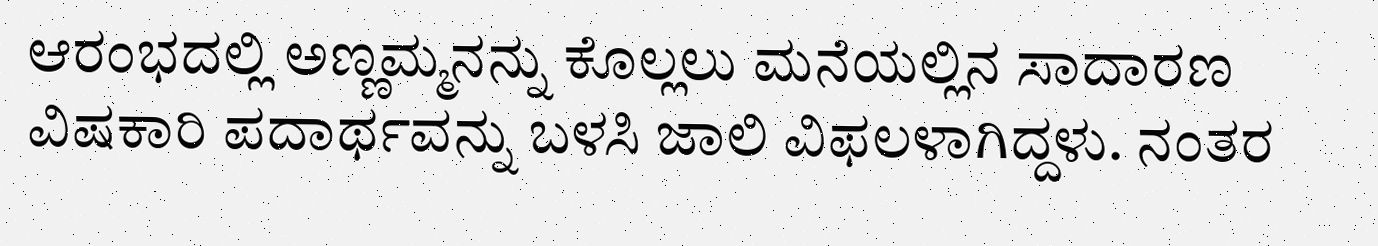ಆರಂಭದಲ್ಲಿ ಅಣ್ಣಮ್ಮನನ್ನು ಕೊಲ್ಲಲು ಮನೆಯಲ್ಲಿನ ಸಾದಾರಣ ವಿಷಕಾರಿ ಪದಾರ್ಥವನ್ನು ಬಳಸಿ ಜಾಲಿ ವಿಫಲಳಾಗಿದ್ದಳು. ನಂತರ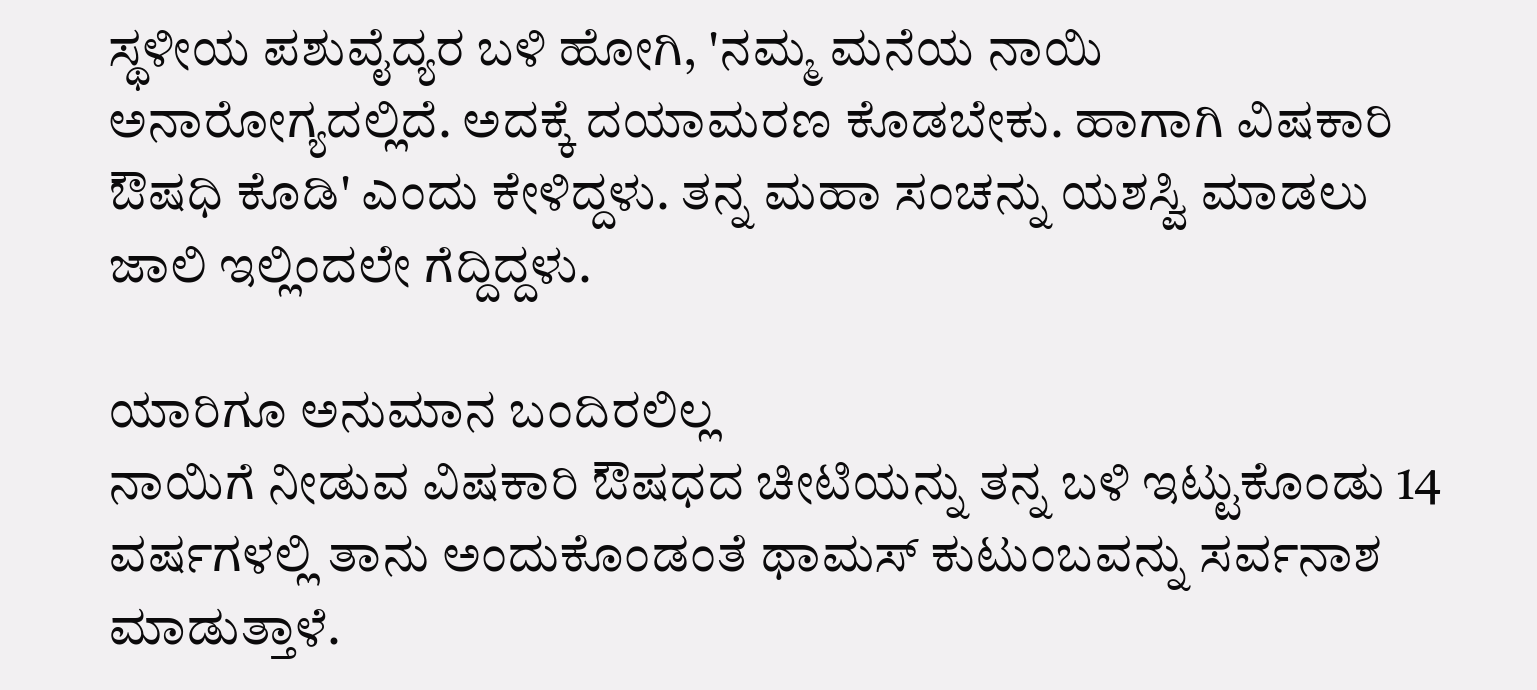ಸ್ಥಳೀಯ ಪಶುವೈದ್ಯರ ಬಳಿ ಹೋಗಿ, 'ನಮ್ಮ ಮನೆಯ ನಾಯಿ ಅನಾರೋಗ್ಯದಲ್ಲಿದೆ. ಅದಕ್ಕೆ ದಯಾಮರಣ ಕೊಡಬೇಕು. ಹಾಗಾಗಿ ವಿಷಕಾರಿ ಔಷಧಿ ಕೊಡಿ' ಎಂದು ಕೇಳಿದ್ದಳು. ತನ್ನ ಮಹಾ ಸಂಚನ್ನು ಯಶಸ್ವಿ ಮಾಡಲು ಜಾಲಿ ಇಲ್ಲಿಂದಲೇ ಗೆದ್ದಿದ್ದಳು.

ಯಾರಿಗೂ ಅನುಮಾನ ಬಂದಿರಲಿಲ್ಲ
ನಾಯಿಗೆ ನೀಡುವ ವಿಷಕಾರಿ ಔಷಧದ ಚೀಟಿಯನ್ನು ತನ್ನ ಬಳಿ ಇಟ್ಟುಕೊಂಡು 14 ವರ್ಷಗಳಲ್ಲಿ ತಾನು ಅಂದುಕೊಂಡಂತೆ ಥಾಮಸ್ ಕುಟುಂಬವನ್ನು ಸರ್ವನಾಶ ಮಾಡುತ್ತಾಳೆ.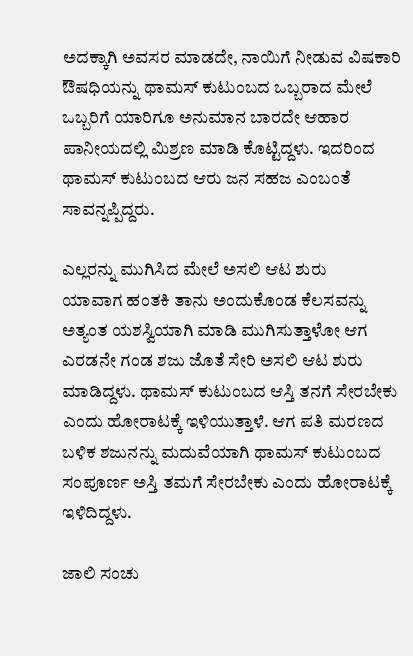ಅದಕ್ಕಾಗಿ ಅವಸರ ಮಾಡದೇ, ನಾಯಿಗೆ ನೀಡುವ ವಿಷಕಾರಿ ಔಷಧಿಯನ್ನು ಥಾಮಸ್ ಕುಟುಂಬದ ಒಬ್ಬರಾದ ಮೇಲೆ ಒಬ್ಬರಿಗೆ ಯಾರಿಗೂ ಅನುಮಾನ ಬಾರದೇ ಆಹಾರ ಪಾನೀಯದಲ್ಲಿ ಮಿಶ್ರಣ ಮಾಡಿ ಕೊಟ್ಟಿದ್ದಳು. ಇದರಿಂದ ಥಾಮಸ್ ಕುಟುಂಬದ ಆರು ಜನ ಸಹಜ ಎಂಬಂತೆ ಸಾವನ್ನಪ್ಪಿದ್ದರು.

ಎಲ್ಲರನ್ನು ಮುಗಿಸಿದ ಮೇಲೆ ಅಸಲಿ ಆಟ ಶುರು
ಯಾವಾಗ ಹಂತಕಿ ತಾನು ಅಂದುಕೊಂಡ ಕೆಲಸವನ್ನು ಅತ್ಯಂತ ಯಶಸ್ವಿಯಾಗಿ ಮಾಡಿ ಮುಗಿಸುತ್ತಾಳೋ ಆಗ ಎರಡನೇ ಗಂಡ ಶಜು ಜೊತೆ ಸೇರಿ ಅಸಲಿ ಆಟ ಶುರು ಮಾಡಿದ್ದಳು. ಥಾಮಸ್ ಕುಟುಂಬದ ಆಸ್ತಿ ತನಗೆ ಸೇರಬೇಕು ಎಂದು ಹೋರಾಟಕ್ಕೆ ಇಳಿಯುತ್ತಾಳೆ. ಆಗ ಪತಿ ಮರಣದ ಬಳಿಕ ಶಜುನನ್ನು ಮದುವೆಯಾಗಿ ಥಾಮಸ್ ಕುಟುಂಬದ ಸಂಪೂರ್ಣ ಅಸ್ತಿ ತಮಗೆ ಸೇರಬೇಕು ಎಂದು ಹೋರಾಟಕ್ಕೆ ಇಳಿದಿದ್ದಳು.

ಜಾಲಿ ಸಂಚು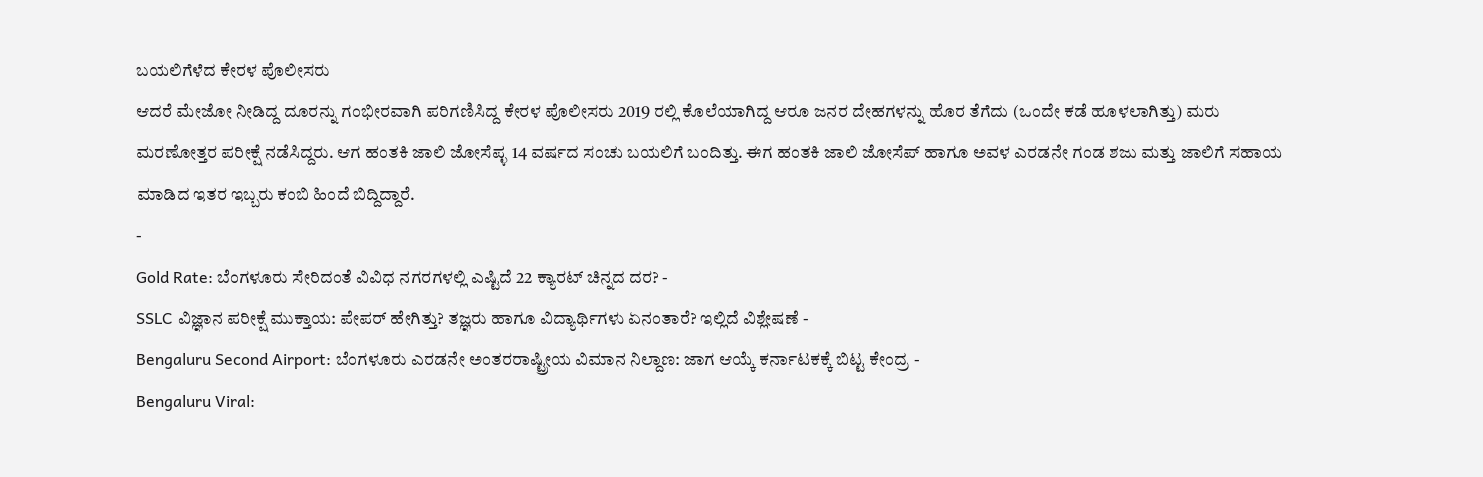ಬಯಲಿಗೆಳೆದ ಕೇರಳ ಪೊಲೀಸರು
ಆದರೆ ಮೇಜೋ ನೀಡಿದ್ದ ದೂರನ್ನು ಗಂಭೀರವಾಗಿ ಪರಿಗಣಿಸಿದ್ದ ಕೇರಳ ಪೊಲೀಸರು 2019 ರಲ್ಲಿ ಕೊಲೆಯಾಗಿದ್ದ ಆರೂ ಜನರ ದೇಹಗಳನ್ನು ಹೊರ ತೆಗೆದು (ಒಂದೇ ಕಡೆ ಹೂಳಲಾಗಿತ್ತು) ಮರು ಮರಣೋತ್ತರ ಪರೀಕ್ಷೆ ನಡೆಸಿದ್ದರು. ಆಗ ಹಂತಕಿ ಜಾಲಿ ಜೋಸೆಪ್ಳ 14 ವರ್ಷದ ಸಂಚು ಬಯಲಿಗೆ ಬಂದಿತ್ತು. ಈಗ ಹಂತಕಿ ಜಾಲಿ ಜೋಸೆಪ್ ಹಾಗೂ ಅವಳ ಎರಡನೇ ಗಂಡ ಶಜು ಮತ್ತು ಜಾಲಿಗೆ ಸಹಾಯ ಮಾಡಿದ ಇತರ ಇಬ್ಬರು ಕಂಬಿ ಹಿಂದೆ ಬಿದ್ದಿದ್ದಾರೆ.
-
Gold Rate: ಬೆಂಗಳೂರು ಸೇರಿದಂತೆ ವಿವಿಧ ನಗರಗಳಲ್ಲಿ ಎಷ್ಟಿದೆ 22 ಕ್ಯಾರಟ್ ಚಿನ್ನದ ದರ? -
SSLC ವಿಜ್ಞಾನ ಪರೀಕ್ಷೆ ಮುಕ್ತಾಯ: ಪೇಪರ್ ಹೇಗಿತ್ತು? ತಜ್ಞರು ಹಾಗೂ ವಿದ್ಯಾರ್ಥಿಗಳು ಏನಂತಾರೆ? ಇಲ್ಲಿದೆ ವಿಶ್ಲೇಷಣೆ -
Bengaluru Second Airport: ಬೆಂಗಳೂರು ಎರಡನೇ ಅಂತರರಾಷ್ಟ್ರೀಯ ವಿಮಾನ ನಿಲ್ದಾಣ: ಜಾಗ ಆಯ್ಕೆ ಕರ್ನಾಟಕಕ್ಕೆ ಬಿಟ್ಟ ಕೇಂದ್ರ -
Bengaluru Viral: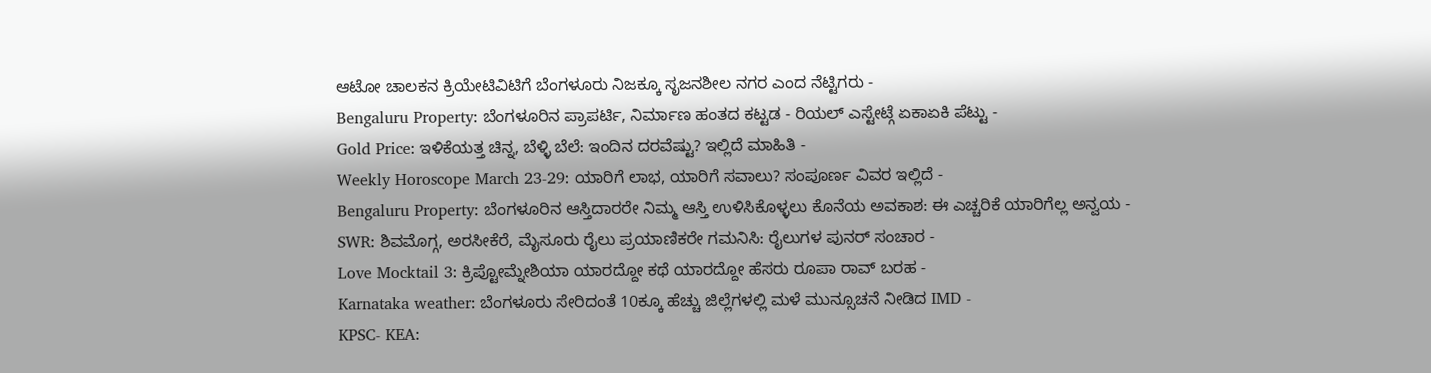ಆಟೋ ಚಾಲಕನ ಕ್ರಿಯೇಟಿವಿಟಿಗೆ ಬೆಂಗಳೂರು ನಿಜಕ್ಕೂ ಸೃಜನಶೀಲ ನಗರ ಎಂದ ನೆಟ್ಟಿಗರು -
Bengaluru Property: ಬೆಂಗಳೂರಿನ ಪ್ರಾಪರ್ಟಿ, ನಿರ್ಮಾಣ ಹಂತದ ಕಟ್ಟಡ - ರಿಯಲ್ ಎಸ್ಟೇಟ್ಗೆ ಏಕಾಏಕಿ ಪೆಟ್ಟು -
Gold Price: ಇಳಿಕೆಯತ್ತ ಚಿನ್ನ, ಬೆಳ್ಳಿ ಬೆಲೆ: ಇಂದಿನ ದರವೆಷ್ಟು? ಇಲ್ಲಿದೆ ಮಾಹಿತಿ -
Weekly Horoscope March 23-29: ಯಾರಿಗೆ ಲಾಭ, ಯಾರಿಗೆ ಸವಾಲು? ಸಂಪೂರ್ಣ ವಿವರ ಇಲ್ಲಿದೆ -
Bengaluru Property: ಬೆಂಗಳೂರಿನ ಆಸ್ತಿದಾರರೇ ನಿಮ್ಮ ಆಸ್ತಿ ಉಳಿಸಿಕೊಳ್ಳಲು ಕೊನೆಯ ಅವಕಾಶ: ಈ ಎಚ್ಚರಿಕೆ ಯಾರಿಗೆಲ್ಲ ಅನ್ವಯ -
SWR: ಶಿವಮೊಗ್ಗ, ಅರಸೀಕೆರೆ, ಮೈಸೂರು ರೈಲು ಪ್ರಯಾಣಿಕರೇ ಗಮನಿಸಿ: ರೈಲುಗಳ ಪುನರ್ ಸಂಚಾರ -
Love Mocktail 3: ಕ್ರಿಪ್ಟೋಮ್ನೇಶಿಯಾ ಯಾರದ್ದೋ ಕಥೆ ಯಾರದ್ದೋ ಹೆಸರು ರೂಪಾ ರಾವ್ ಬರಹ -
Karnataka weather: ಬೆಂಗಳೂರು ಸೇರಿದಂತೆ 10ಕ್ಕೂ ಹೆಚ್ಚು ಜಿಲ್ಲೆಗಳಲ್ಲಿ ಮಳೆ ಮುನ್ಸೂಚನೆ ನೀಡಿದ IMD -
KPSC- KEA: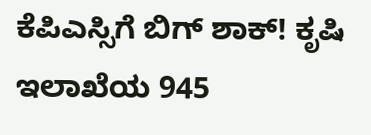ಕೆಪಿಎಸ್ಸಿಗೆ ಬಿಗ್ ಶಾಕ್! ಕೃಷಿ ಇಲಾಖೆಯ 945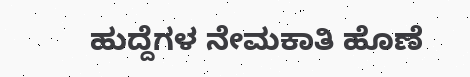ಹುದ್ದೆಗಳ ನೇಮಕಾತಿ ಹೊಣೆ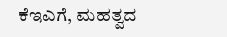ಕೆಇಎಗೆ, ಮಹತ್ವದ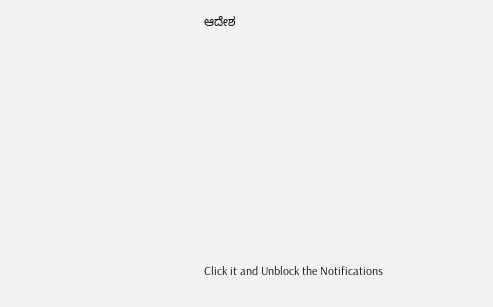ಆದೇಶ












Click it and Unblock the Notifications